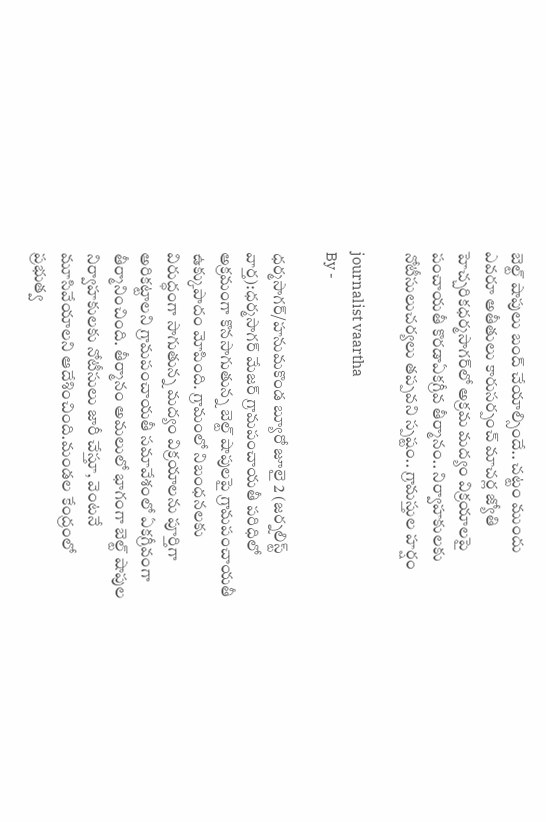బెల్ట్ షాపులు బంద్ చేయాల్సిందే.. చట్టం ముందు ఎవరూ అతీతులు కారుసర్పంచ్ మాచర్ల జ్యోతి హెచ్చరికధర్మసాగర్‌లో అక్రమ మద్యం విక్రయాలపై పంచాయతీ కొరడాఏకగ్రీవ తీర్మానం.. నిర్వాహకులకు నోటీసులుచర్యలు తప్పవని స్పష్టం.. గ్రామస్తుల హర్షం

journalist vaartha
By -

ధర్మసాగర్/హనుమకొండ బ్యూరో జూలై 2 (జర్నలిస్ట్ వార్త):ధర్మసాగర్ మేజర్ గ్రామపంచాయతీ పరిధిలో అక్రమంగా కొనసాగుతున్న బెల్ట్ షాపులపై గ్రామపంచాయతీ ఉక్కుపాదం మోపింది. గ్రామంలో నిబంధనలకు విరుద్ధంగా సాగుతున్న మద్యం విక్రయాలను పూర్తిగా అరికట్టాలని గ్రామపంచాయతీ సమావేశంలో ఏకగ్రీవంగా తీర్మానించింది. తీర్మానం అమలులో భాగంగా బెల్ట్ షాపుల నిర్వాహకులకు నోటీసులు జారీ చేస్తూ, వెంటనే మూసివేయాలని ఆదేశించింది.మండల కేంద్రంలో ప్రభుత్వ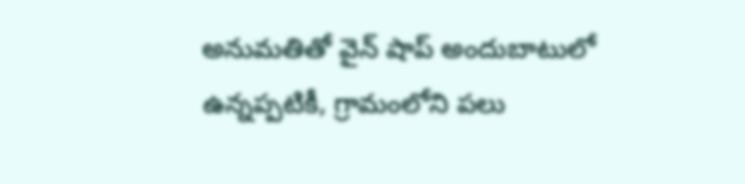అనుమతితో వైన్ షాప్ అందుబాటులో ఉన్నప్పటికీ, గ్రామంలోని పలు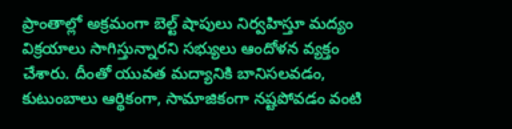ప్రాంతాల్లో అక్రమంగా బెల్ట్ షాపులు నిర్వహిస్తూ మద్యం విక్రయాలు సాగిస్తున్నారని సభ్యులు ఆందోళన వ్యక్తం చేశారు. దీంతో యువత మద్యానికి బానిసలవడం, కుటుంబాలు ఆర్థికంగా, సామాజికంగా నష్టపోవడం వంటి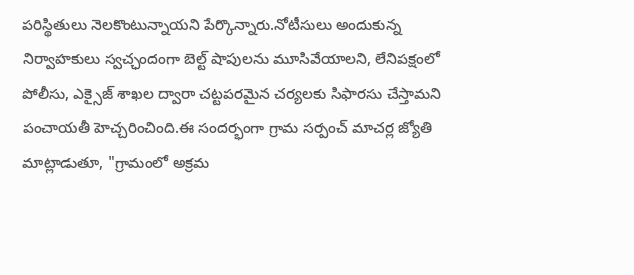పరిస్థితులు నెలకొంటున్నాయని పేర్కొన్నారు.నోటీసులు అందుకున్న నిర్వాహకులు స్వచ్ఛందంగా బెల్ట్ షాపులను మూసివేయాలని, లేనిపక్షంలో పోలీసు, ఎక్సైజ్ శాఖల ద్వారా చట్టపరమైన చర్యలకు సిఫారసు చేస్తామని పంచాయతీ హెచ్చరించింది.ఈ సందర్భంగా గ్రామ సర్పంచ్ మాచర్ల జ్యోతి మాట్లాడుతూ, "గ్రామంలో అక్రమ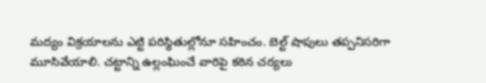మద్యం విక్రయాలను ఎట్టి పరిస్థితుల్లోనూ సహించం. బెల్ట్ షాపులు తప్పనిసరిగా మూసివేయాలి. చట్టాన్ని ఉల్లంఘించే వారిపై కఠిన చర్యలు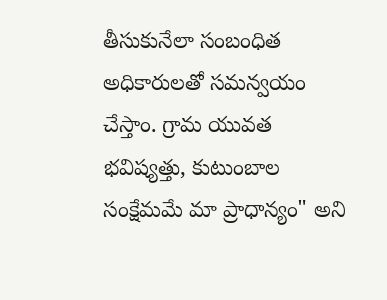తీసుకునేలా సంబంధిత అధికారులతో సమన్వయం చేస్తాం. గ్రామ యువత భవిష్యత్తు, కుటుంబాల సంక్షేమమే మా ప్రాధాన్యం" అని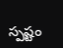స్పష్టం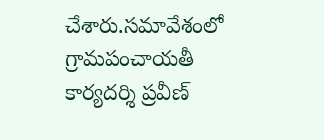చేశారు.సమావేశంలో గ్రామపంచాయతీ కార్యదర్శి ప్రవీణ్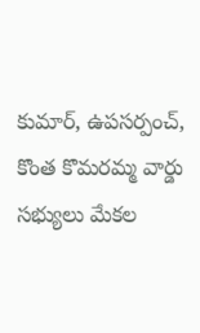కుమార్, ఉపసర్పంచ్, కొంత కొమరమ్మ వార్డు సభ్యులు మేకల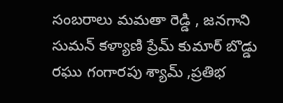సంబరాలు మమతా రెడ్డి , జనగాని సుమన్ కళ్యాణి ప్రేమ్ కుమార్ బొడ్డు రఘు గంగారపు శ్యామ్ ,ప్రతిభ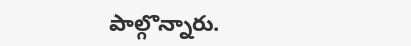పాల్గొన్నారు.